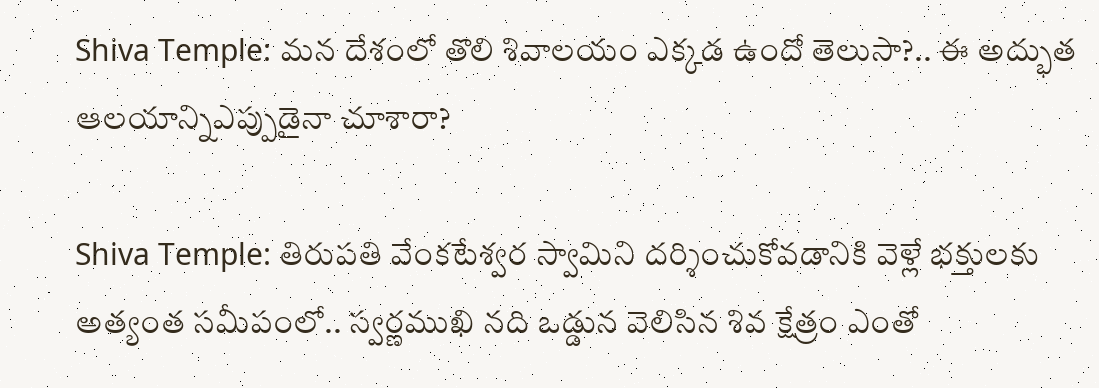Shiva Temple: మన దేశంలో తొలి శివాలయం ఎక్కడ ఉందో తెలుసా?.. ఈ అద్భుత ఆలయాన్నిఎప్పుడైనా చూశారా?

Shiva Temple: తిరుపతి వేంకటేశ్వర స్వామిని దర్శించుకోవడానికి వెళ్లే భక్తులకు అత్యంత సమీపంలో.. స్వర్ణముఖి నది ఒడ్డున వెలిసిన శివ క్షేత్రం ఎంతో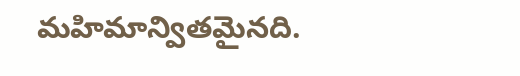మహిమాన్వితమైనది.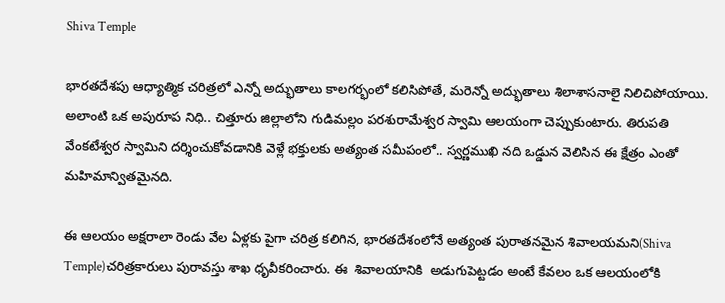Shiva Temple

భారతదేశపు ఆధ్యాత్మిక చరిత్రలో ఎన్నో అద్భుతాలు కాలగర్భంలో కలిసిపోతే, మరెన్నో అద్భుతాలు శిలాశాసనాలై నిలిచిపోయాయి. అలాంటి ఒక అపురూప నిధి.. చిత్తూరు జిల్లాలోని గుడిమల్లం పరశురామేశ్వర స్వామి ఆలయంగా చెప్పుకుంటారు. తిరుపతి వేంకటేశ్వర స్వామిని దర్శించుకోవడానికి వెళ్లే భక్తులకు అత్యంత సమీపంలో.. స్వర్ణముఖి నది ఒడ్డున వెలిసిన ఈ క్షేత్రం ఎంతో మహిమాన్వితమైనది.

ఈ ఆలయం అక్షరాలా రెండు వేల ఏళ్లకు పైగా చరిత్ర కలిగిన, భారతదేశంలోనే అత్యంత పురాతనమైన శివాలయమని(Shiva Temple)చరిత్రకారులు పురావస్తు శాఖ ధృవీకరించారు. ఈ  శివాలయానికి  అడుగుపెట్టడం అంటే కేవలం ఒక ఆలయంలోకి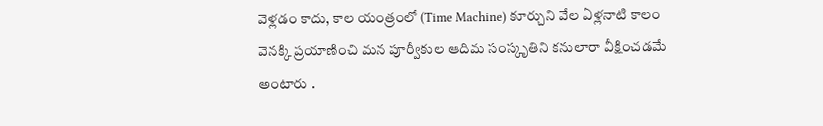వెళ్లడం కాదు, కాల యంత్రంలో (Time Machine) కూర్చుని వేల ఏళ్లనాటి కాలం వెనక్కి ప్రయాణించి మన పూర్వీకుల ఆదిమ సంస్కృతిని కనులారా వీక్షించడమే అంటారు .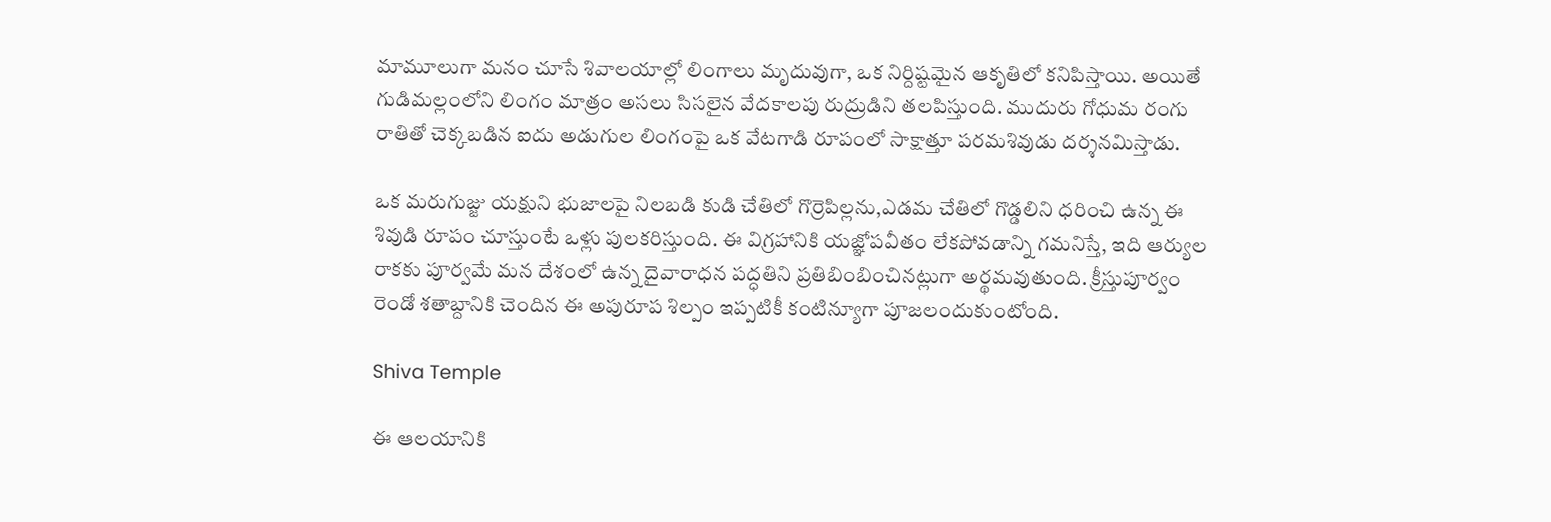మామూలుగా మనం చూసే శివాలయాల్లో లింగాలు మృదువుగా, ఒక నిర్దిష్టమైన ఆకృతిలో కనిపిస్తాయి. అయితే గుడిమల్లంలోని లింగం మాత్రం అసలు సిసలైన వేదకాలపు రుద్రుడిని తలపిస్తుంది. ముదురు గోధుమ రంగు రాతితో చెక్కబడిన ఐదు అడుగుల లింగంపై ఒక వేటగాడి రూపంలో సాక్షాత్తూ పరమశివుడు దర్శనమిస్తాడు.

ఒక మరుగుజ్జు యక్షుని భుజాలపై నిలబడి కుడి చేతిలో గొర్రెపిల్లను,ఎడమ చేతిలో గొడ్డలిని ధరించి ఉన్న ఈ శివుడి రూపం చూస్తుంటే ఒళ్లు పులకరిస్తుంది. ఈ విగ్రహానికి యజ్ఞోపవీతం లేకపోవడాన్ని గమనిస్తే, ఇది ఆర్యుల రాకకు పూర్వమే మన దేశంలో ఉన్న దైవారాధన పద్ధతిని ప్రతిబింబించినట్లుగా అర్థమవుతుంది. క్రీస్తుపూర్వం రెండో శతాబ్దానికి చెందిన ఈ అపురూప శిల్పం ఇప్పటికీ కంటిన్యూగా పూజలందుకుంటోంది.

Shiva Temple

ఈ ఆలయానికి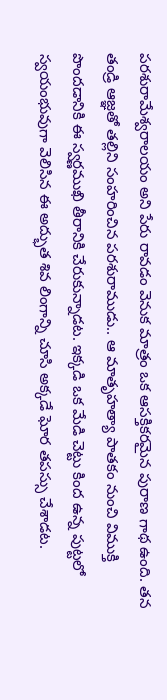పరశురామేశ్వరాలయం అని పేరు రావడం వెనుక మాత్రం ఒక ఆసక్తికరమైన పురాణ గాథ ఉంది. తన తండ్రి ఆజ్ఞతో తల్లిని సంహరించిన పరశురాముడు.. ఆ మాతృహత్యా పాతకం నుంచి విముక్తి పొందడానికి ఈ స్వర్ణముఖి తీరానికి చేరుకున్నాడట. ఇక్కడి ఒక మేడి చెట్టు కింద ఉన్న పుట్టలో స్వయంభువుగా వెలిసిన ఈ అద్భుత శివ లింగాన్ని చూసి అక్కడే ఘోర తపస్సు చేశాడట.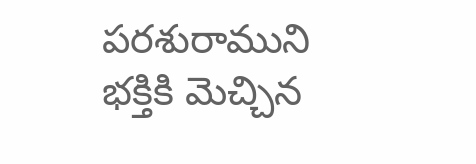పరశురాముని భక్తికి మెచ్చిన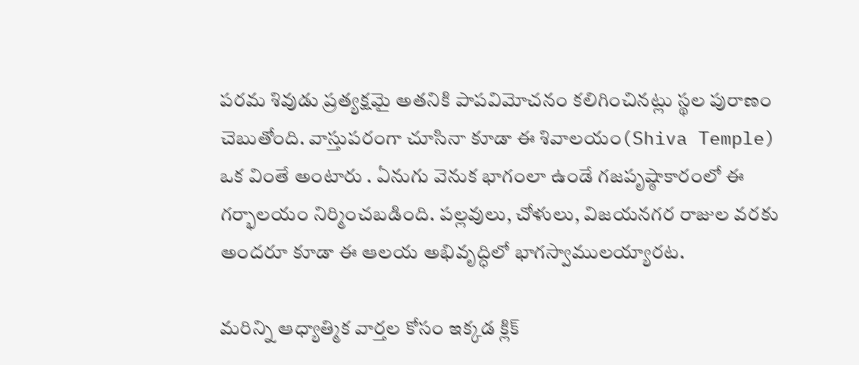పరమ శివుడు ప్రత్యక్షమై అతనికి పాపవిమోచనం కలిగించినట్లు స్థల పురాణం చెబుతోంది. వాస్తుపరంగా చూసినా కూడా ఈ శివాలయం(Shiva Temple) ఒక వింతే అంటారు . ఏనుగు వెనుక భాగంలా ఉండే గజపృష్ఠాకారంలో ఈ గర్భాలయం నిర్మించబడింది. పల్లవులు, చోళులు, విజయనగర రాజుల వరకు అందరూ కూడా ఈ ఆలయ అభివృద్ధిలో భాగస్వాములయ్యారట.

మరిన్ని ఆధ్యాత్మిక వార్తల కోసం ఇక్కడ క్లిక్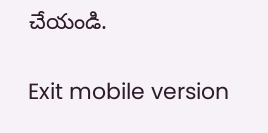చేయండి.

Exit mobile version